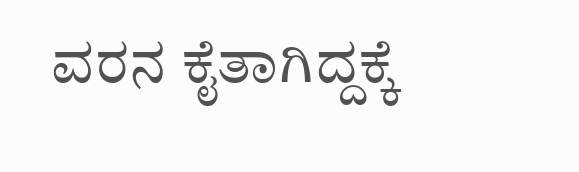ವರನ ಕೈತಾಗಿದ್ದಕ್ಕೆ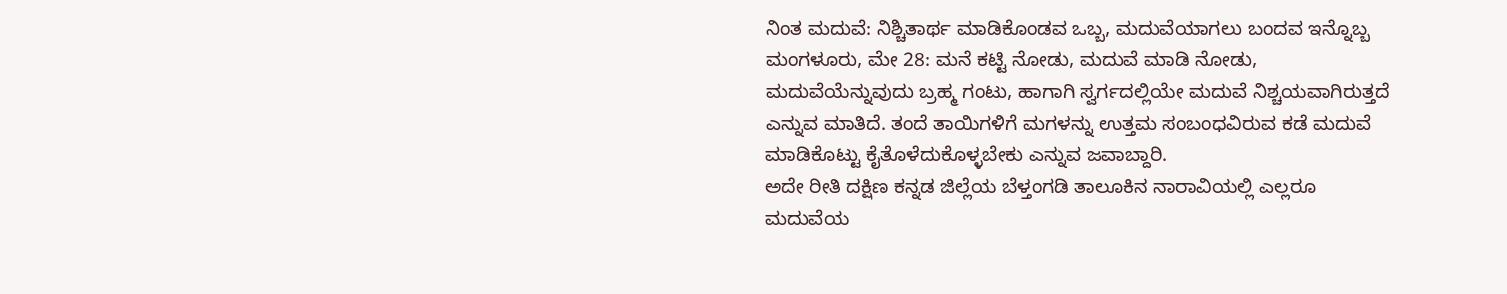ನಿಂತ ಮದುವೆ: ನಿಶ್ಚಿತಾರ್ಥ ಮಾಡಿಕೊಂಡವ ಒಬ್ಬ, ಮದುವೆಯಾಗಲು ಬಂದವ ಇನ್ನೊಬ್ಬ
ಮಂಗಳೂರು, ಮೇ 28: ಮನೆ ಕಟ್ಟಿ ನೋಡು, ಮದುವೆ ಮಾಡಿ ನೋಡು, ಮದುವೆಯೆನ್ನುವುದು ಬ್ರಹ್ಮ ಗಂಟು, ಹಾಗಾಗಿ ಸ್ವರ್ಗದಲ್ಲಿಯೇ ಮದುವೆ ನಿಶ್ಚಯವಾಗಿರುತ್ತದೆ ಎನ್ನುವ ಮಾತಿದೆ. ತಂದೆ ತಾಯಿಗಳಿಗೆ ಮಗಳನ್ನು ಉತ್ತಮ ಸಂಬಂಧವಿರುವ ಕಡೆ ಮದುವೆ ಮಾಡಿಕೊಟ್ಟು ಕೈತೊಳೆದುಕೊಳ್ಳಬೇಕು ಎನ್ನುವ ಜವಾಬ್ದಾರಿ.
ಅದೇ ರೀತಿ ದಕ್ಷಿಣ ಕನ್ನಡ ಜಿಲ್ಲೆಯ ಬೆಳ್ತಂಗಡಿ ತಾಲೂಕಿನ ನಾರಾವಿಯಲ್ಲಿ ಎಲ್ಲರೂ ಮದುವೆಯ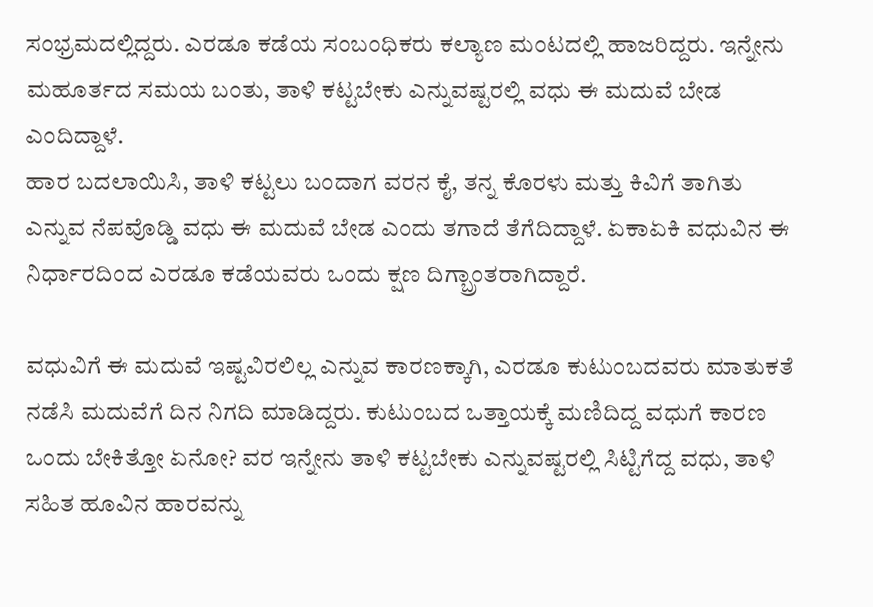ಸಂಭ್ರಮದಲ್ಲಿದ್ದರು. ಎರಡೂ ಕಡೆಯ ಸಂಬಂಧಿಕರು ಕಲ್ಯಾಣ ಮಂಟದಲ್ಲಿ ಹಾಜರಿದ್ದರು. ಇನ್ನೇನು ಮಹೂರ್ತದ ಸಮಯ ಬಂತು, ತಾಳಿ ಕಟ್ಟಬೇಕು ಎನ್ನುವಷ್ಟರಲ್ಲಿ ವಧು ಈ ಮದುವೆ ಬೇಡ ಎಂದಿದ್ದಾಳೆ.
ಹಾರ ಬದಲಾಯಿಸಿ, ತಾಳಿ ಕಟ್ಟಲು ಬಂದಾಗ ವರನ ಕೈ, ತನ್ನ ಕೊರಳು ಮತ್ತು ಕಿವಿಗೆ ತಾಗಿತು ಎನ್ನುವ ನೆಪವೊಡ್ಡಿ ವಧು ಈ ಮದುವೆ ಬೇಡ ಎಂದು ತಗಾದೆ ತೆಗೆದಿದ್ದಾಳೆ. ಏಕಾಏಕಿ ವಧುವಿನ ಈ ನಿರ್ಧಾರದಿಂದ ಎರಡೂ ಕಡೆಯವರು ಒಂದು ಕ್ಷಣ ದಿಗ್ಬ್ರಾಂತರಾಗಿದ್ದಾರೆ.

ವಧುವಿಗೆ ಈ ಮದುವೆ ಇಷ್ಟವಿರಲಿಲ್ಲ ಎನ್ನುವ ಕಾರಣಕ್ಕಾಗಿ, ಎರಡೂ ಕುಟುಂಬದವರು ಮಾತುಕತೆ ನಡೆಸಿ ಮದುವೆಗೆ ದಿನ ನಿಗದಿ ಮಾಡಿದ್ದರು. ಕುಟುಂಬದ ಒತ್ತಾಯಕ್ಕೆ ಮಣಿದಿದ್ದ ವಧುಗೆ ಕಾರಣ ಒಂದು ಬೇಕಿತ್ತೋ ಏನೋ? ವರ ಇನ್ನೇನು ತಾಳಿ ಕಟ್ಟಬೇಕು ಎನ್ನುವಷ್ಟರಲ್ಲಿ ಸಿಟ್ಟಿಗೆದ್ದ ವಧು, ತಾಳಿ ಸಹಿತ ಹೂವಿನ ಹಾರವನ್ನು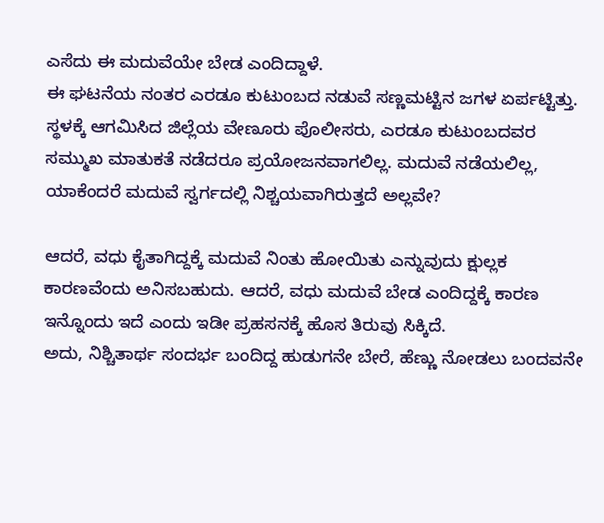ಎಸೆದು ಈ ಮದುವೆಯೇ ಬೇಡ ಎಂದಿದ್ದಾಳೆ.
ಈ ಘಟನೆಯ ನಂತರ ಎರಡೂ ಕುಟುಂಬದ ನಡುವೆ ಸಣ್ಣಮಟ್ಟಿನ ಜಗಳ ಏರ್ಪಟ್ಟಿತ್ತು. ಸ್ಥಳಕ್ಕೆ ಆಗಮಿಸಿದ ಜಿಲ್ಲೆಯ ವೇಣೂರು ಪೊಲೀಸರು, ಎರಡೂ ಕುಟುಂಬದವರ ಸಮ್ಮುಖ ಮಾತುಕತೆ ನಡೆದರೂ ಪ್ರಯೋಜನವಾಗಲಿಲ್ಲ. ಮದುವೆ ನಡೆಯಲಿಲ್ಲ, ಯಾಕೆಂದರೆ ಮದುವೆ ಸ್ವರ್ಗದಲ್ಲಿ ನಿಶ್ಚಯವಾಗಿರುತ್ತದೆ ಅಲ್ಲವೇ?

ಆದರೆ, ವಧು ಕೈತಾಗಿದ್ದಕ್ಕೆ ಮದುವೆ ನಿಂತು ಹೋಯಿತು ಎನ್ನುವುದು ಕ್ಷುಲ್ಲಕ ಕಾರಣವೆಂದು ಅನಿಸಬಹುದು. ಆದರೆ, ವಧು ಮದುವೆ ಬೇಡ ಎಂದಿದ್ದಕ್ಕೆ ಕಾರಣ ಇನ್ನೊಂದು ಇದೆ ಎಂದು ಇಡೀ ಪ್ರಹಸನಕ್ಕೆ ಹೊಸ ತಿರುವು ಸಿಕ್ಕಿದೆ.
ಅದು, ನಿಶ್ಚಿತಾರ್ಥ ಸಂದರ್ಭ ಬಂದಿದ್ದ ಹುಡುಗನೇ ಬೇರೆ, ಹೆಣ್ಣು ನೋಡಲು ಬಂದವನೇ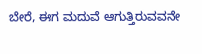ಬೇರೆ, ಈಗ ಮದುವೆ ಆಗುತ್ತಿರುವವನೇ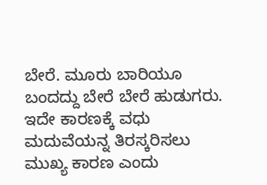ಬೇರೆ. ಮೂರು ಬಾರಿಯೂ ಬಂದದ್ದು ಬೇರೆ ಬೇರೆ ಹುಡುಗರು. ಇದೇ ಕಾರಣಕ್ಕೆ ವಧು ಮದುವೆಯನ್ನ ತಿರಸ್ಕರಿಸಲು ಮುಖ್ಯ ಕಾರಣ ಎಂದು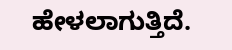ಹೇಳಲಾಗುತ್ತಿದೆ.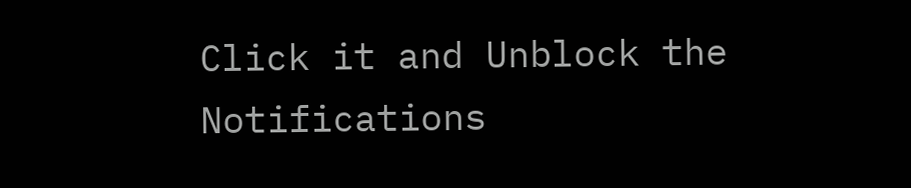Click it and Unblock the Notifications